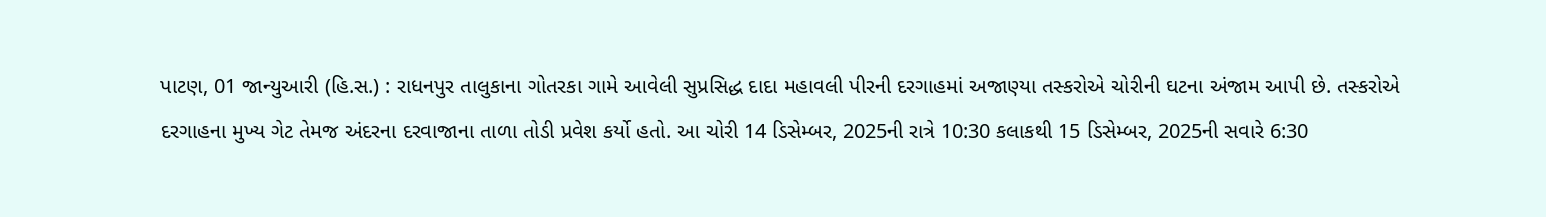પાટણ, 01 જાન્યુઆરી (હિ.સ.) : રાધનપુર તાલુકાના ગોતરકા ગામે આવેલી સુપ્રસિદ્ધ દાદા મહાવલી પીરની દરગાહમાં અજાણ્યા તસ્કરોએ ચોરીની ઘટના અંજામ આપી છે. તસ્કરોએ દરગાહના મુખ્ય ગેટ તેમજ અંદરના દરવાજાના તાળા તોડી પ્રવેશ કર્યો હતો. આ ચોરી 14 ડિસેમ્બર, 2025ની રાત્રે 10:30 કલાકથી 15 ડિસેમ્બર, 2025ની સવારે 6:30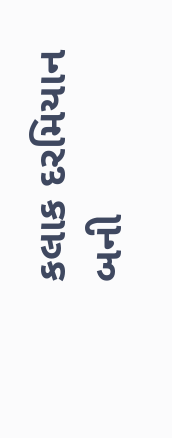કલાક દરમિયાન બની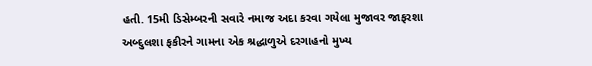હતી. 15મી ડિસેમ્બરની સવારે નમાજ અદા કરવા ગયેલા મુજાવર જાફરશા અબ્દુલશા ફકીરને ગામના એક શ્રદ્ધાળુએ દરગાહનો મુખ્ય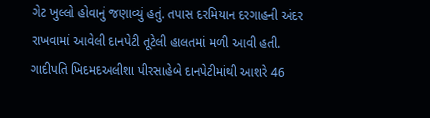ગેટ ખુલ્લો હોવાનું જણાવ્યું હતું. તપાસ દરમિયાન દરગાહની અંદર રાખવામાં આવેલી દાનપેટી તૂટેલી હાલતમાં મળી આવી હતી. ગાદીપતિ ખિદમદઅલીશા પીરસાહેબે દાનપેટીમાંથી આશરે 46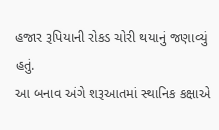હજાર રૂપિયાની રોકડ ચોરી થયાનું જણાવ્યું હતું.
આ બનાવ અંગે શરૂઆતમાં સ્થાનિક કક્ષાએ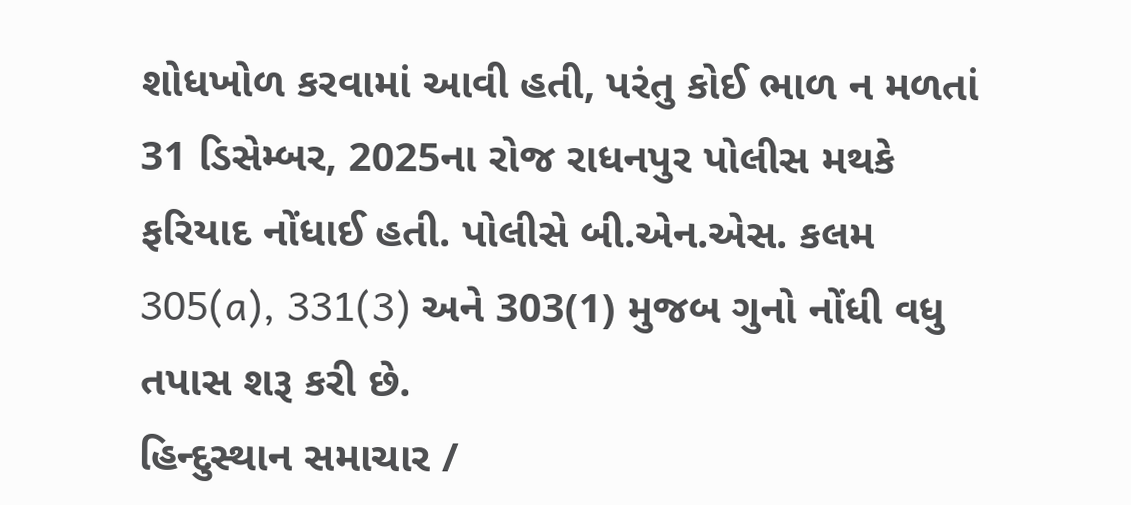શોધખોળ કરવામાં આવી હતી, પરંતુ કોઈ ભાળ ન મળતાં 31 ડિસેમ્બર, 2025ના રોજ રાધનપુર પોલીસ મથકે ફરિયાદ નોંધાઈ હતી. પોલીસે બી.એન.એસ. કલમ 305(a), 331(3) અને 303(1) મુજબ ગુનો નોંધી વધુ તપાસ શરૂ કરી છે.
હિન્દુસ્થાન સમાચાર /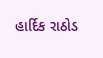હાર્દિક રાઠોડ